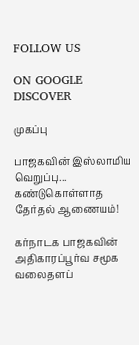FOLLOW US

ON GOOGLE DISCOVER

முகப்பு

பாஜகவின் இஸ்லாமிய வெறுப்பு... கண்டுகொள்ளாத தேர்தல் ஆணையம்!

கர்நாடக பாஜகவின் அதிகாரப்பூர்வ சமூக வலைதளப்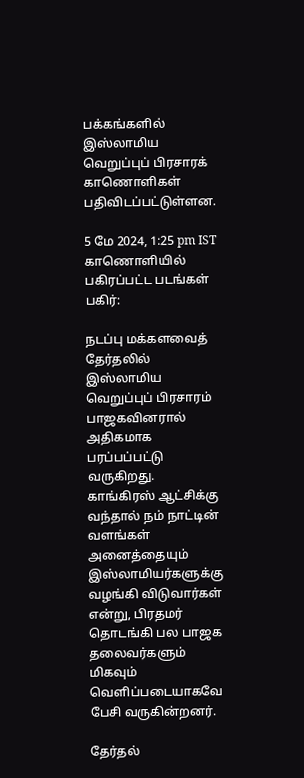பக்கங்களில் இஸ்லாமிய வெறுப்புப் பிரசாரக் காணொளிகள் பதிவிடப்பட்டுள்ளன.

5 மே 2024, 1:25 pm IST
காணொளியில் பகிரப்பட்ட படங்கள்
பகிர்:

நடப்பு மக்களவைத் தேர்தலில் இஸ்லாமிய வெறுப்புப் பிரசாரம் பாஜகவினரால் அதிகமாக பரப்பப்பட்டு வருகிறது. காங்கிரஸ் ஆட்சிக்கு வந்தால் நம் நாட்டின் வளங்கள் அனைத்தையும் இஸ்லாமியர்களுக்கு வழங்கி விடுவார்கள் என்று, பிரதமர் தொடங்கி பல பாஜக தலைவர்களும் மிகவும் வெளிப்படையாகவே பேசி வருகின்றனர்.

தேர்தல்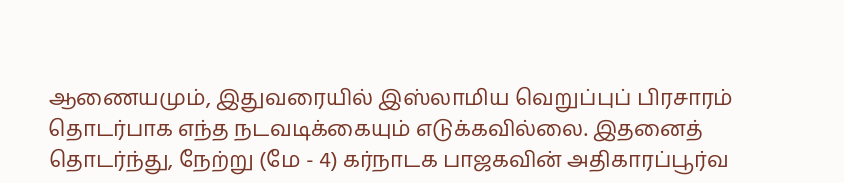ஆணையமும், இதுவரையில் இஸ்லாமிய வெறுப்புப் பிரசாரம் தொடர்பாக எந்த நடவடிக்கையும் எடுக்கவில்லை. இதனைத் தொடர்ந்து, நேற்று (மே - 4) கர்நாடக பாஜகவின் அதிகாரப்பூர்வ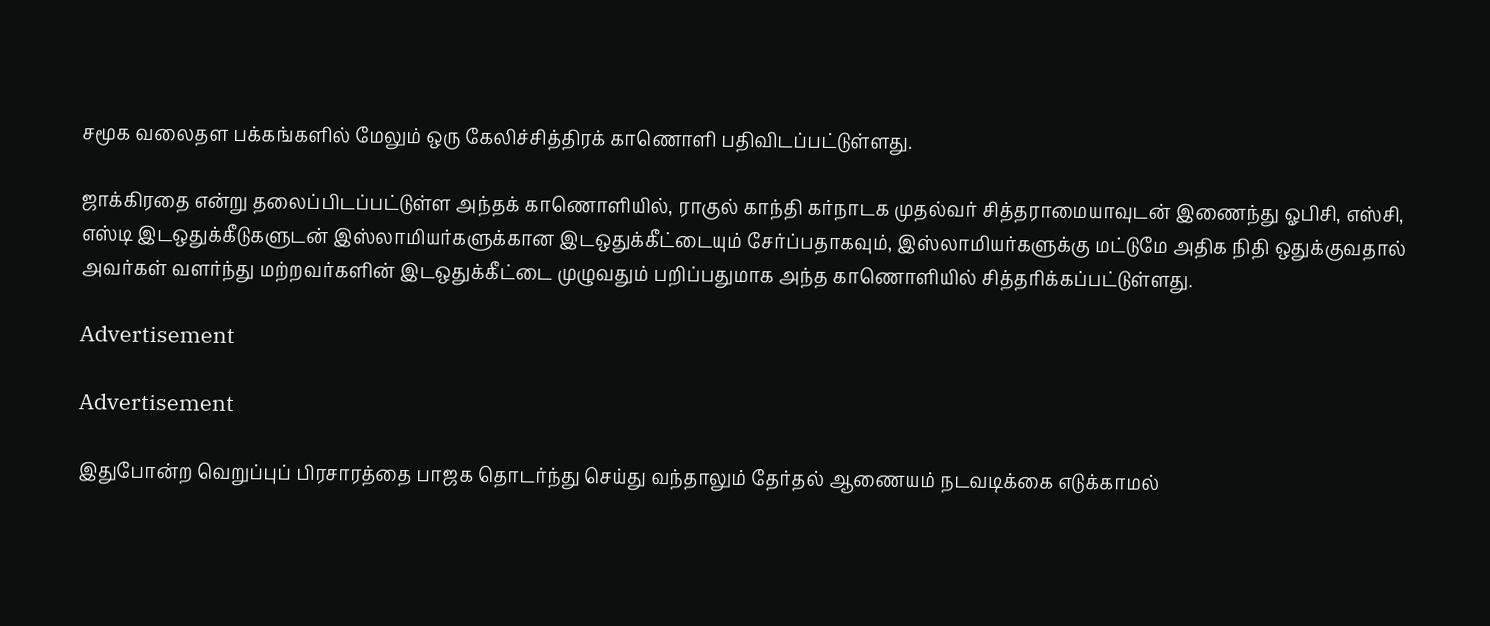சமூக வலைதள பக்கங்களில் மேலும் ஒரு கேலிச்சித்திரக் காணொளி பதிவிடப்பட்டுள்ளது.

ஜாக்கிரதை என்று தலைப்பிடப்பட்டுள்ள அந்தக் காணொளியில், ராகுல் காந்தி கர்நாடக முதல்வர் சித்தராமையாவுடன் இணைந்து ஓபிசி, எஸ்சி, எஸ்டி இடஒதுக்கீடுகளுடன் இஸ்லாமியர்களுக்கான இடஒதுக்கீட்டையும் சேர்ப்பதாகவும், இஸ்லாமியர்களுக்கு மட்டுமே அதிக நிதி ஒதுக்குவதால் அவர்கள் வளர்ந்து மற்றவர்களின் இடஒதுக்கீட்டை முழுவதும் பறிப்பதுமாக அந்த காணொளியில் சித்தரிக்கப்பட்டுள்ளது.

Advertisement

Advertisement

இதுபோன்ற வெறுப்புப் பிரசாரத்தை பாஜக தொடர்ந்து செய்து வந்தாலும் தேர்தல் ஆணையம் நடவடிக்கை எடுக்காமல்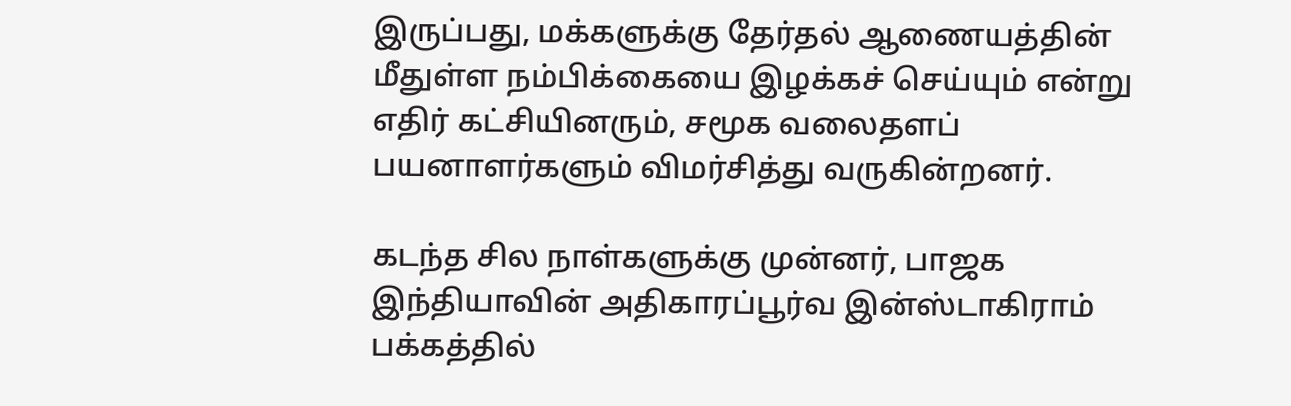இருப்பது, மக்களுக்கு தேர்தல் ஆணையத்தின் மீதுள்ள நம்பிக்கையை இழக்கச் செய்யும் என்று எதிர் கட்சியினரும், சமூக வலைதளப் பயனாளர்களும் விமர்சித்து வருகின்றனர்.

கடந்த சில நாள்களுக்கு முன்னர், பாஜக இந்தியாவின் அதிகாரப்பூர்வ இன்ஸ்டாகிராம் பக்கத்தில்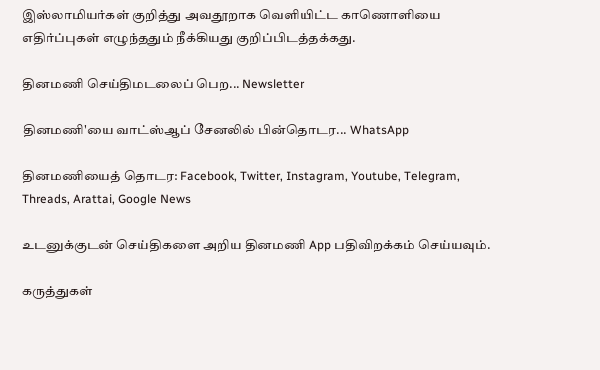இஸ்லாமியர்கள் குறித்து அவதூறாக வெளியிட்ட காணொளியை எதிர்ப்புகள் எழுந்ததும் நீக்கியது குறிப்பிடத்தக்கது.

தினமணி செய்திமடலைப் பெற... Newsletter

தினமணி'யை வாட்ஸ்ஆப் சேனலில் பின்தொடர... WhatsApp

தினமணியைத் தொடர: Facebook, Twitter, Instagram, Youtube, Telegram, Threads, Arattai, Google News

உடனுக்குடன் செய்திகளை அறிய தினமணி App பதிவிறக்கம் செய்யவும்.

கருத்துகள்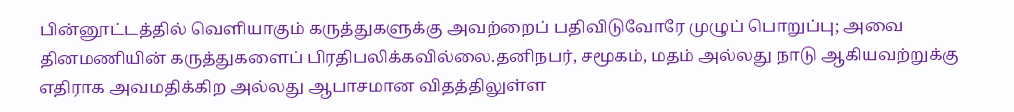பின்னூட்டத்தில் வெளியாகும் கருத்துகளுக்கு அவற்றைப் பதிவிடுவோரே முழுப் பொறுப்பு; அவை தினமணியின் கருத்துகளைப் பிரதிபலிக்கவில்லை.தனிநபர், சமூகம், மதம் அல்லது நாடு ஆகியவற்றுக்கு எதிராக அவமதிக்கிற அல்லது ஆபாசமான விதத்திலுள்ள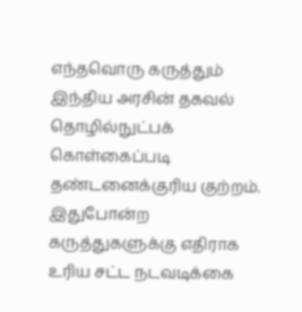எந்தவொரு கருத்தும் இந்திய அரசின் தகவல் தொழில்நுட்பக் கொள்கைப்படி தண்டனைக்குரிய குற்றம். இதுபோன்ற கருத்துகளுக்கு எதிராக உரிய சட்ட நடவடிக்கை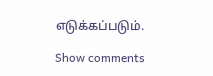எடுக்கப்படும்.

Show comments